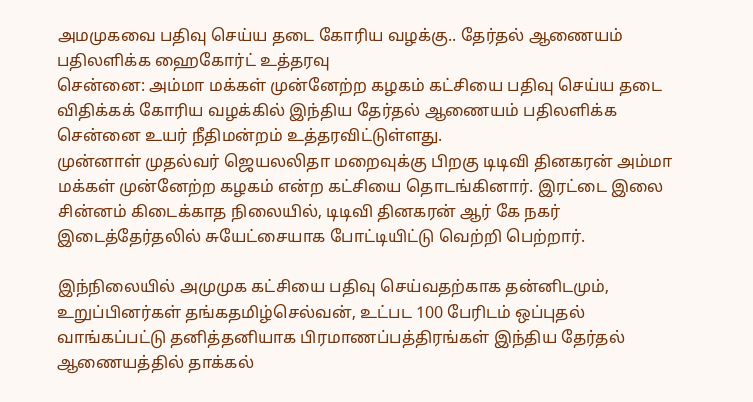அமமுகவை பதிவு செய்ய தடை கோரிய வழக்கு.. தேர்தல் ஆணையம் பதிலளிக்க ஹைகோர்ட் உத்தரவு
சென்னை: அம்மா மக்கள் முன்னேற்ற கழகம் கட்சியை பதிவு செய்ய தடை விதிக்கக் கோரிய வழக்கில் இந்திய தேர்தல் ஆணையம் பதிலளிக்க சென்னை உயர் நீதிமன்றம் உத்தரவிட்டுள்ளது.
முன்னாள் முதல்வர் ஜெயலலிதா மறைவுக்கு பிறகு டிடிவி தினகரன் அம்மா மக்கள் முன்னேற்ற கழகம் என்ற கட்சியை தொடங்கினார். இரட்டை இலை சின்னம் கிடைக்காத நிலையில், டிடிவி தினகரன் ஆர் கே நகர் இடைத்தேர்தலில் சுயேட்சையாக போட்டியிட்டு வெற்றி பெற்றார்.

இந்நிலையில் அமுமுக கட்சியை பதிவு செய்வதற்காக தன்னிடமும், உறுப்பினர்கள் தங்கதமிழ்செல்வன், உட்பட 100 பேரிடம் ஒப்புதல் வாங்கப்பட்டு தனித்தனியாக பிரமாணப்பத்திரங்கள் இந்திய தேர்தல் ஆணையத்தில் தாக்கல்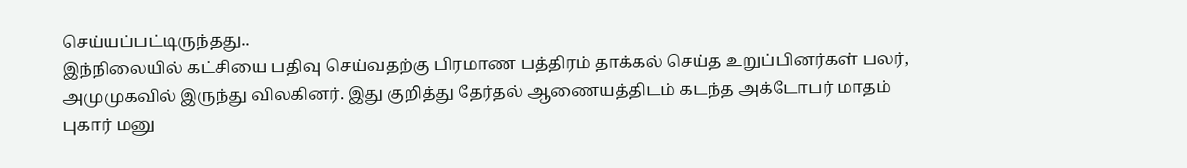செய்யப்பட்டிருந்தது..
இந்நிலையில் கட்சியை பதிவு செய்வதற்கு பிரமாண பத்திரம் தாக்கல் செய்த உறுப்பினர்கள் பலர், அமுமுகவில் இருந்து விலகினர். இது குறித்து தேர்தல் ஆணையத்திடம் கடந்த அக்டோபர் மாதம் புகார் மனு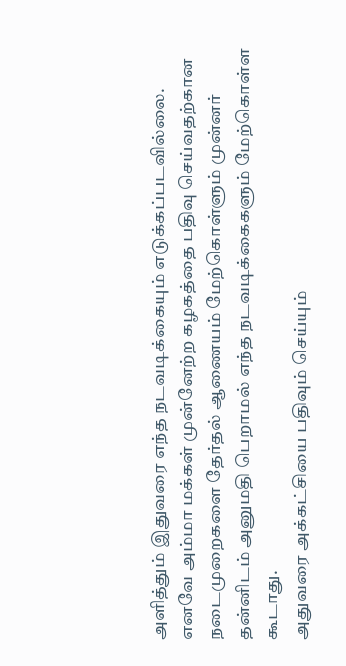அளித்தும் இதுவரை எந்த நடவடிக்கையும் எடுக்கப்படவில்லை.
எனவே அம்மா மக்கள் முன்னேற்ற கழகத்தை பதிவு செய்வதற்கான நடைமுறைகளை தேர்தல் ஆணையம் மேற்கொள்ளும் முன்னர் தன்னிடம் அனுமதி பெறாமல் எந்த நடவடிக்கைகளும் மேற்கொள்ள கூடாது.
அதுவரை அக்கட்சியை பதிவும் செய்யும்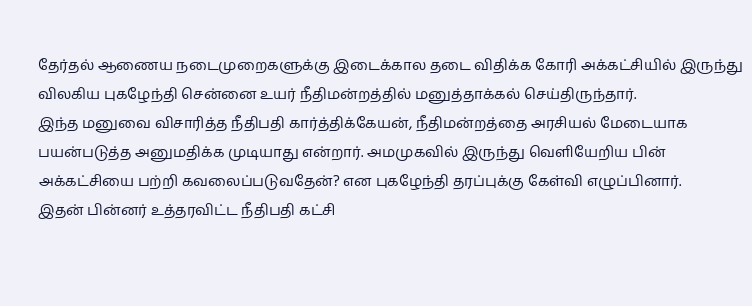தேர்தல் ஆணைய நடைமுறைகளுக்கு இடைக்கால தடை விதிக்க கோரி அக்கட்சியில் இருந்து விலகிய புகழேந்தி சென்னை உயர் நீதிமன்றத்தில் மனுத்தாக்கல் செய்திருந்தார்.
இந்த மனுவை விசாரித்த நீதிபதி கார்த்திக்கேயன், நீதிமன்றத்தை அரசியல் மேடையாக பயன்படுத்த அனுமதிக்க முடியாது என்றார். அமமுகவில் இருந்து வெளியேறிய பின் அக்கட்சியை பற்றி கவலைப்படுவதேன்? என புகழேந்தி தரப்புக்கு கேள்வி எழுப்பினார்.
இதன் பின்னர் உத்தரவிட்ட நீதிபதி கட்சி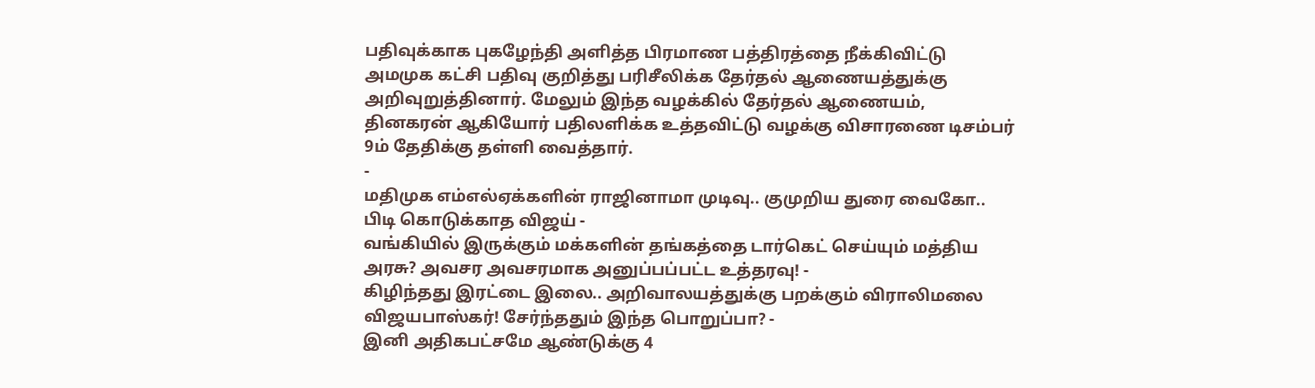பதிவுக்காக புகழேந்தி அளித்த பிரமாண பத்திரத்தை நீக்கிவிட்டு அமமுக கட்சி பதிவு குறித்து பரிசீலிக்க தேர்தல் ஆணையத்துக்கு அறிவுறுத்தினார். மேலும் இந்த வழக்கில் தேர்தல் ஆணையம், தினகரன் ஆகியோர் பதிலளிக்க உத்தவிட்டு வழக்கு விசாரணை டிசம்பர் 9ம் தேதிக்கு தள்ளி வைத்தார்.
-
மதிமுக எம்எல்ஏக்களின் ராஜினாமா முடிவு.. குமுறிய துரை வைகோ.. பிடி கொடுக்காத விஜய் -
வங்கியில் இருக்கும் மக்களின் தங்கத்தை டார்கெட் செய்யும் மத்திய அரசு? அவசர அவசரமாக அனுப்பப்பட்ட உத்தரவு! -
கிழிந்தது இரட்டை இலை.. அறிவாலயத்துக்கு பறக்கும் விராலிமலை விஜயபாஸ்கர்! சேர்ந்ததும் இந்த பொறுப்பா? -
இனி அதிகபட்சமே ஆண்டுக்கு 4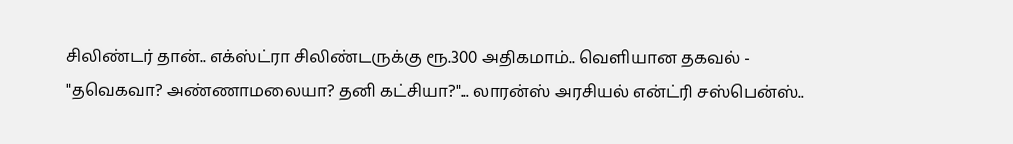சிலிண்டர் தான்.. எக்ஸ்ட்ரா சிலிண்டருக்கு ரூ.300 அதிகமாம்.. வெளியான தகவல் -
"தவெகவா? அண்ணாமலையா? தனி கட்சியா?"... லாரன்ஸ் அரசியல் என்ட்ரி சஸ்பென்ஸ்..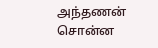அந்தணன் சொன்ன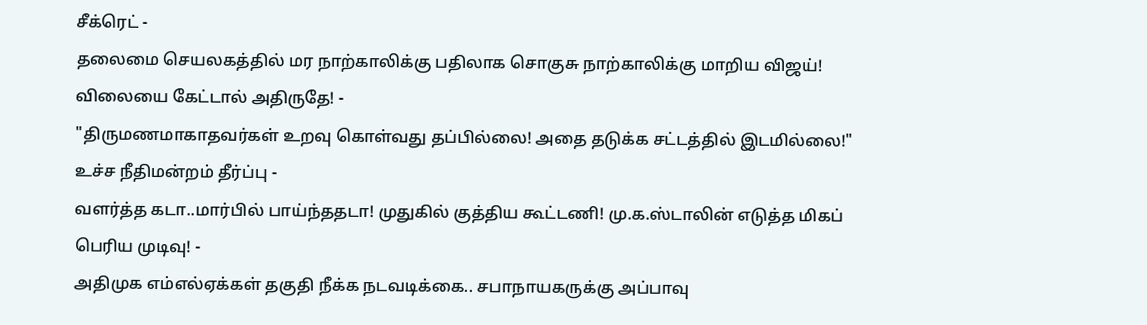சீக்ரெட் -
தலைமை செயலகத்தில் மர நாற்காலிக்கு பதிலாக சொகுசு நாற்காலிக்கு மாறிய விஜய்! விலையை கேட்டால் அதிருதே! -
"திருமணமாகாதவர்கள் உறவு கொள்வது தப்பில்லை! அதை தடுக்க சட்டத்தில் இடமில்லை!" உச்ச நீதிமன்றம் தீர்ப்பு -
வளர்த்த கடா..மார்பில் பாய்ந்ததடா! முதுகில் குத்திய கூட்டணி! மு.க.ஸ்டாலின் எடுத்த மிகப் பெரிய முடிவு! -
அதிமுக எம்எல்ஏக்கள் தகுதி நீக்க நடவடிக்கை.. சபாநாயகருக்கு அப்பாவு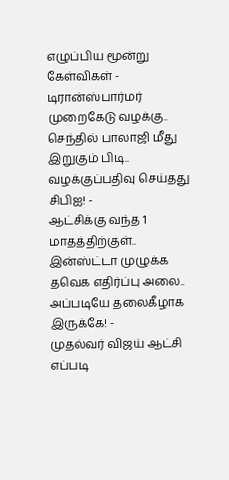எழுப்பிய மூன்று கேள்விகள் -
டிரான்ஸ்பார்மர் முறைகேடு வழக்கு.. செந்தில் பாலாஜி மீது இறுகும் பிடி.. வழக்குப்பதிவு செய்தது சிபிஐ! -
ஆட்சிக்கு வந்த 1 மாதத்திற்குள்.. இன்ஸ்ட்டா முழுக்க தவெக எதிர்ப்பு அலை.. அப்படியே தலைகீழாக இருக்கே! -
முதல்வர் விஜய் ஆட்சி எப்படி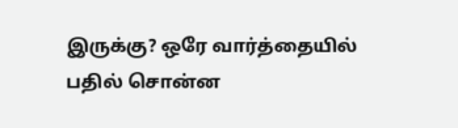இருக்கு? ஒரே வார்த்தையில் பதில் சொன்ன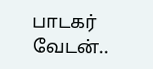பாடகர் வேடன்..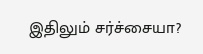இதிலும் சர்ச்சையா?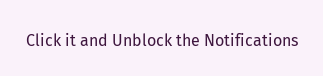Click it and Unblock the Notifications